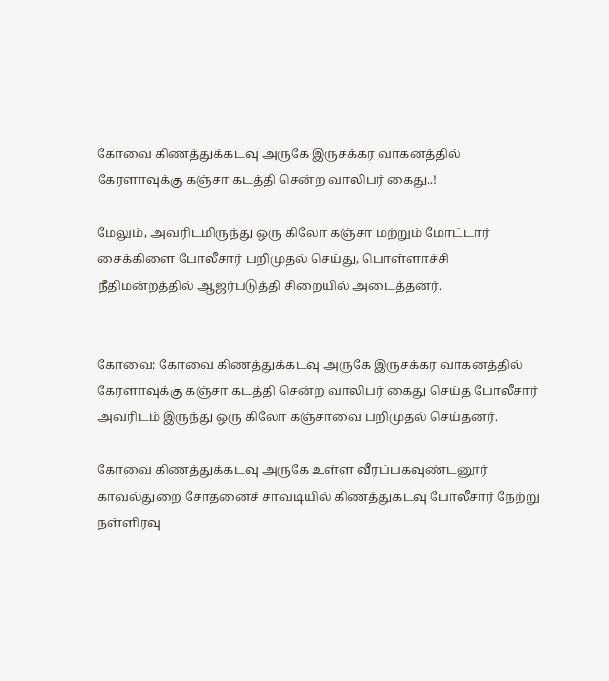கோவை கிணத்துக்கடவு அருகே இருசக்கர வாகனத்தில் கேரளாவுக்கு கஞ்சா கடத்தி சென்ற வாலிபர் கைது..!

மேலும், அவரிடமிருந்து ஒரு கிலோ கஞ்சா மற்றும் மோட்டார் சைக்கிளை போலீசார் பறிமுதல் செய்து, பொள்ளாச்சி நீதிமன்றத்தில் ஆஜர்படுத்தி சிறையில் அடைத்தனர்.


கோவை: கோவை கிணத்துக்கடவு அருகே இருசக்கர வாகனத்தில் கேரளாவுக்கு கஞ்சா கடத்தி சென்ற வாலிபர் கைது செய்த போலீசார் அவரிடம் இருந்து ஒரு கிலோ கஞ்சாவை பறிமுதல் செய்தனர்.

கோவை கிணத்துக்கடவு அருகே உள்ள வீரப்பகவுண்டனூர் காவல்துறை சோதனைச் சாவடியில் கிணத்துகடவு போலீசார் நேற்று நள்ளிரவு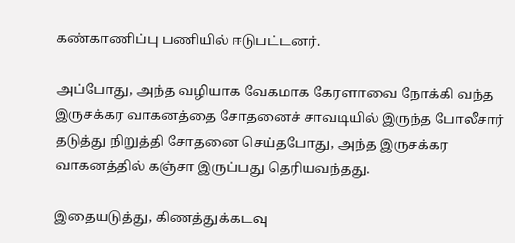கண்காணிப்பு பணியில் ஈடுபட்டனர்.

அப்போது, அந்த வழியாக வேகமாக கேரளாவை நோக்கி வந்த இருசக்கர வாகனத்தை சோதனைச் சாவடியில் இருந்த போலீசார் தடுத்து நிறுத்தி சோதனை செய்தபோது, அந்த இருசக்கர வாகனத்தில் கஞ்சா இருப்பது தெரியவந்தது.

இதையடுத்து, கிணத்துக்கடவு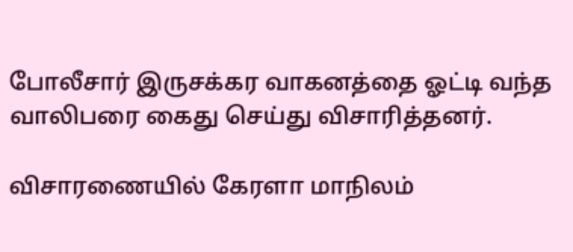போலீசார் இருசக்கர வாகனத்தை ஓட்டி வந்த வாலிபரை கைது செய்து விசாரித்தனர்.

விசாரணையில் கேரளா மாநிலம்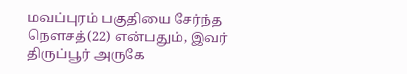மவப்புரம் பகுதியை சேர்ந்த நெளசத்(22) என்பதும், இவர் திருப்பூர் அருகே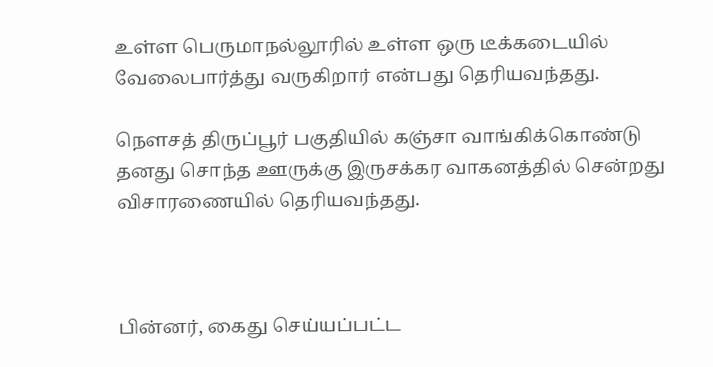உள்ள பெருமாநல்லூரில் உள்ள ஒரு டீக்கடையில் வேலைபார்த்து வருகிறார் என்பது தெரியவந்தது.

நெளசத் திருப்பூர் பகுதியில் கஞ்சா வாங்கிக்கொண்டு தனது சொந்த ஊருக்கு இருசக்கர வாகனத்தில் சென்றது விசாரணையில் தெரியவந்தது.



பின்னர், கைது செய்யப்பட்ட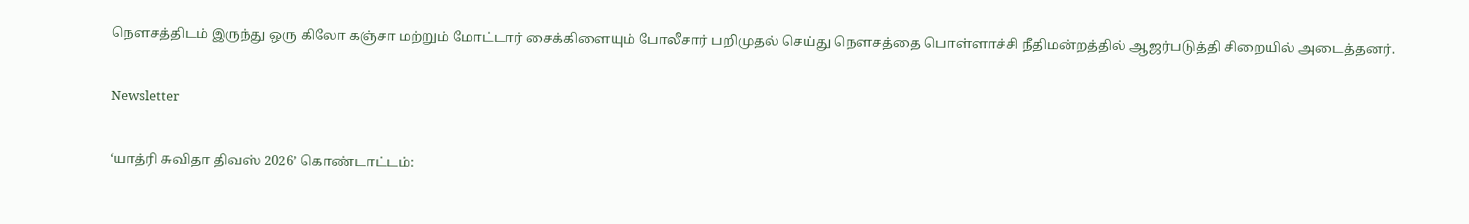நெளசத்திடம் இருந்து ஒரு கிலோ கஞ்சா மற்றும் மோட்டார் சைக்கிளையும் போலீசார் பறிமுதல் செய்து நெளசத்தை பொள்ளாச்சி நீதிமன்றத்தில் ஆஜர்படுத்தி சிறையில் அடைத்தனர்.

Newsletter

‘யாத்ரி சுவிதா திவஸ் 2026’ கொண்டாட்டம்: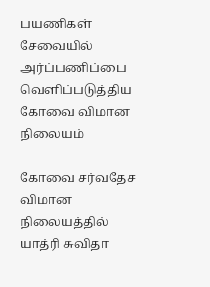பயணிகள் சேவையில் அர்ப்பணிப்பை வெளிப்படுத்திய கோவை விமான நிலையம்

கோவை சர்வதேச விமான நிலையத்தில் யாத்ரி சுவிதா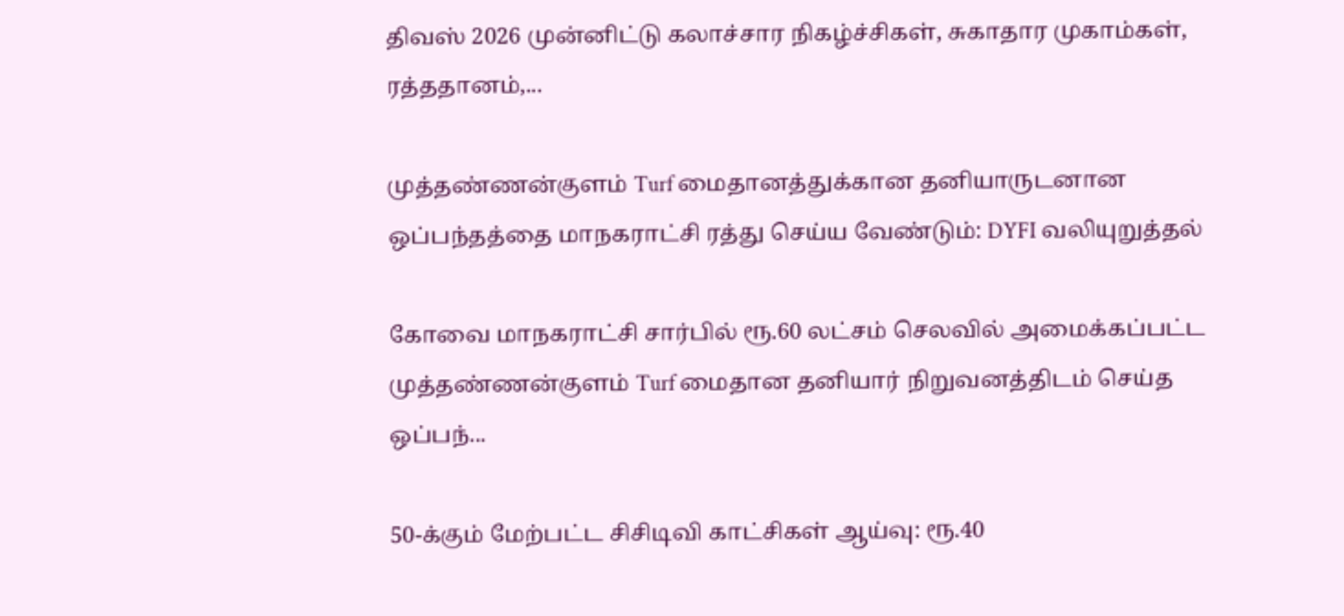திவஸ் 2026 முன்னிட்டு கலாச்சார நிகழ்ச்சிகள், சுகாதார முகாம்கள், ரத்ததானம்,...

முத்தண்ணன்குளம் Turf மைதானத்துக்கான தனியாருடனான ஒப்பந்தத்தை மாநகராட்சி ரத்து செய்ய வேண்டும்: DYFI வலியுறுத்தல்

கோவை மாநகராட்சி சார்பில் ரூ.60 லட்சம் செலவில் அமைக்கப்பட்ட முத்தண்ணன்குளம் Turf மைதான தனியார் நிறுவனத்திடம் செய்த ஒப்பந்...

50-க்கும் மேற்பட்ட சிசிடிவி காட்சிகள் ஆய்வு: ரூ.40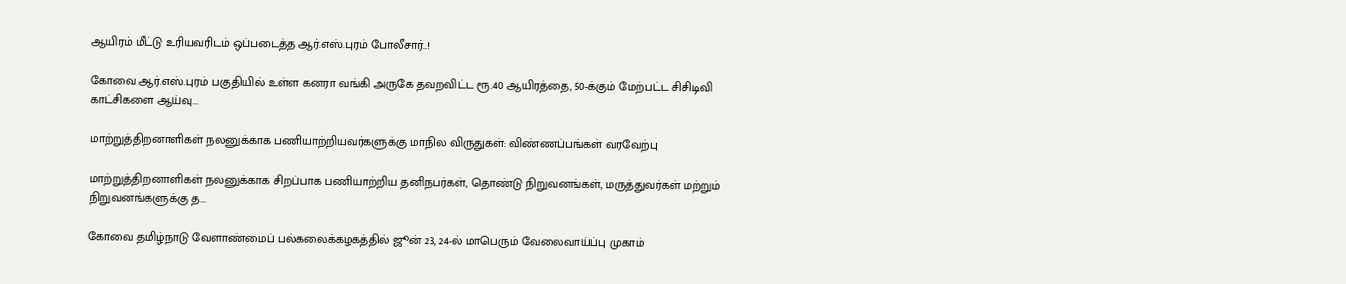ஆயிரம் மீட்டு உரியவரிடம் ஒப்படைத்த ஆர்.எஸ்.புரம் போலீசார்..!

கோவை ஆர்.எஸ்.புரம் பகுதியில் உள்ள கனரா வங்கி அருகே தவறவிட்ட ரூ.40 ஆயிரத்தை, 50-க்கும் மேற்பட்ட சிசிடிவி காட்சிகளை ஆய்வு...

மாற்றுத்திறனாளிகள் நலனுக்காக பணியாற்றியவர்களுக்கு மாநில விருதுகள்: விண்ணப்பங்கள் வரவேற்பு

மாற்றுத்திறனாளிகள் நலனுக்காக சிறப்பாக பணியாற்றிய தனிநபர்கள், தொண்டு நிறுவனங்கள், மருத்துவர்கள் மற்றும் நிறுவனங்களுக்கு த...

கோவை தமிழ்நாடு வேளாண்மைப் பல்கலைக்கழகத்தில் ஜூன் 23, 24-ல் மாபெரும் வேலைவாய்ப்பு முகாம்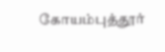கோயம்புத்தூர்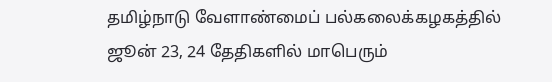தமிழ்நாடு வேளாண்மைப் பல்கலைக்கழகத்தில் ஜூன் 23, 24 தேதிகளில் மாபெரும்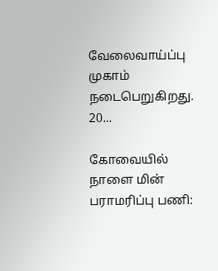வேலைவாய்ப்பு முகாம் நடைபெறுகிறது. 20...

கோவையில் நாளை மின் பராமரிப்பு பணி: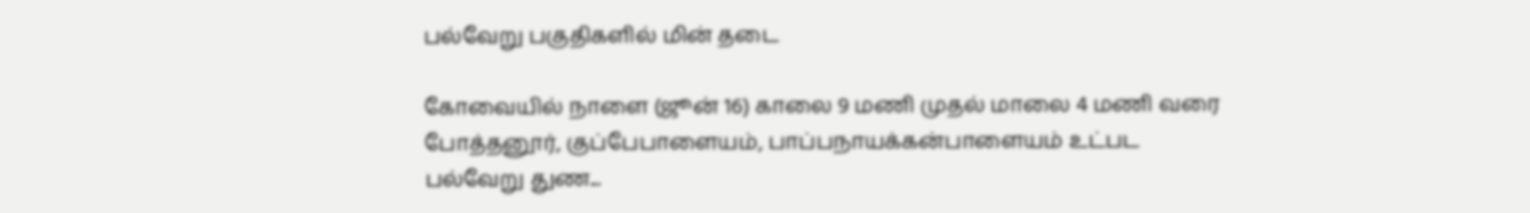பல்வேறு பகுதிகளில் மின் தடை

கோவையில் நாளை (ஜூன் 16) காலை 9 மணி முதல் மாலை 4 மணி வரை போத்தனூர், குப்பேபாளையம், பாப்பநாயக்கன்பாளையம் உட்பட பல்வேறு துண...